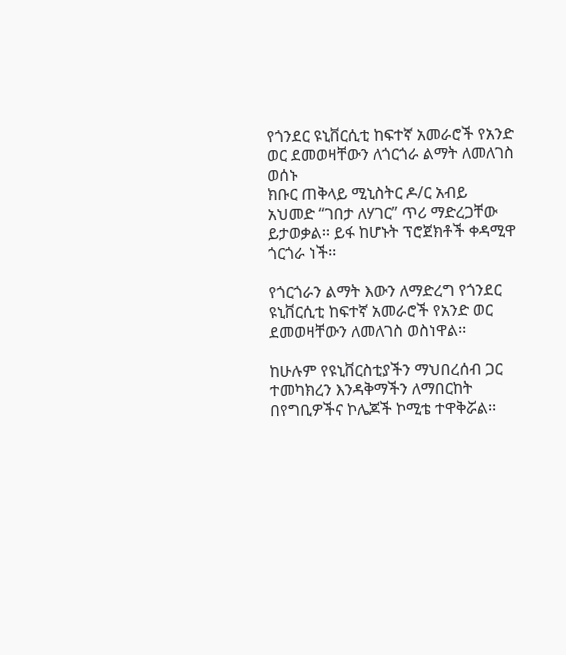የጎንደር ዩኒቨርሲቲ ከፍተኛ አመራሮች የአንድ ወር ደመወዛቸውን ለጎርጎራ ልማት ለመለገስ ወሰኑ
ክቡር ጠቅላይ ሚኒስትር ዶ/ር አብይ አህመድ “ገበታ ለሃገር” ጥሪ ማድረጋቸው ይታወቃል፡፡ ይፋ ከሆኑት ፕሮጀክቶች ቀዳሚዋ ጎርጎራ ነች፡፡

የጎርጎራን ልማት እውን ለማድረግ የጎንደር ዩኒቨርሲቲ ከፍተኛ አመራሮች የአንድ ወር ደመወዛቸውን ለመለገስ ወስነዋል፡፡

ከሁሉም የዩኒቨርስቲያችን ማህበረሰብ ጋር ተመካክረን እንዳቅማችን ለማበርከት በየግቢዎችና ኮሌጆች ኮሚቴ ተዋቅሯል፡፡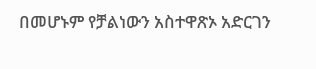በመሆኑም የቻልነውን አስተዋጽኦ አድርገን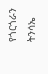የጎርጎራን ትንሳኤ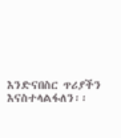እንድናበስር ጥሪያችን እናስተላልፋለን፡፡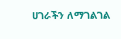ሀገራችን ለማገልገል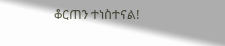ቆርጠን ተነስተናል!